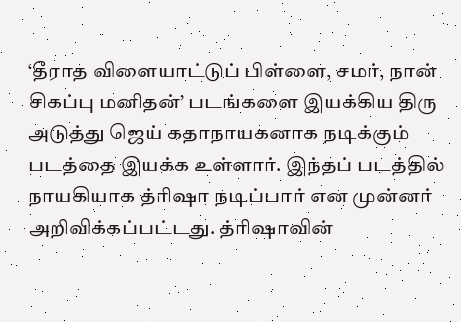‘தீராத விளையாட்டுப் பிள்ளை, சமர், நான் சிகப்பு மனிதன்’ படங்களை இயக்கிய திரு அடுத்து ஜெய் கதாநாயகனாக நடிக்கும் படத்தை இயக்க உள்ளார். இந்தப் படத்தில் நாயகியாக த்ரிஷா நடிப்பார் என முன்னர் அறிவிக்கப்பட்டது. த்ரிஷாவின்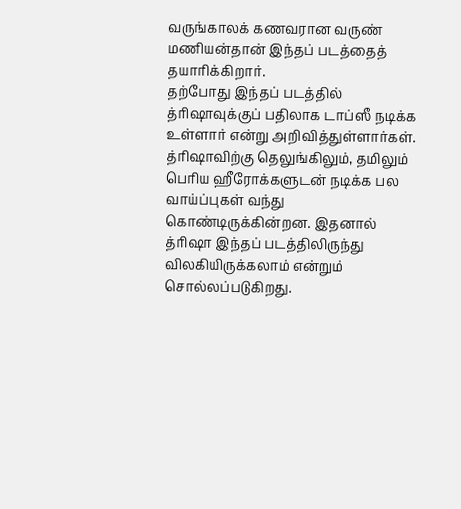வருங்காலக் கணவரான வருண் மணியன்தான் இந்தப் படத்தைத் தயாரிக்கிறார்.
தற்போது இந்தப் படத்தில் த்ரிஷாவுக்குப் பதிலாக டாப்ஸீ நடிக்க உள்ளார் என்று அறிவித்துள்ளார்கள். த்ரிஷாவிற்கு தெலுங்கிலும், தமிலும் பெரிய ஹீரோக்களுடன் நடிக்க பல வாய்ப்புகள் வந்து கொண்டிருக்கின்றன. இதனால் த்ரிஷா இந்தப் படத்திலிருந்து விலகியிருக்கலாம் என்றும் சொல்லப்படுகிறது.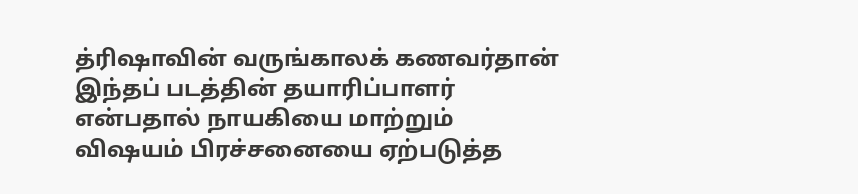த்ரிஷாவின் வருங்காலக் கணவர்தான் இந்தப் படத்தின் தயாரிப்பாளர் என்பதால் நாயகியை மாற்றும் விஷயம் பிரச்சனையை ஏற்படுத்த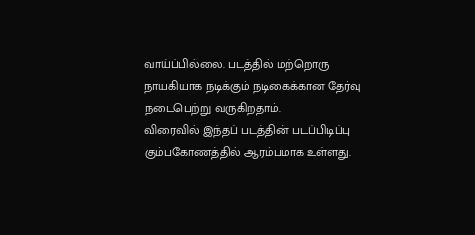வாய்ப்பில்லை. படத்தில் மற்றொரு நாயகியாக நடிக்கும் நடிகைக்கான தேர்வு நடைபெற்று வருகிறதாம்.
விரைவில் இந்தப் படத்தின் படப்பிடிப்பு கும்பகோணத்தில் ஆரம்பமாக உள்ளது.